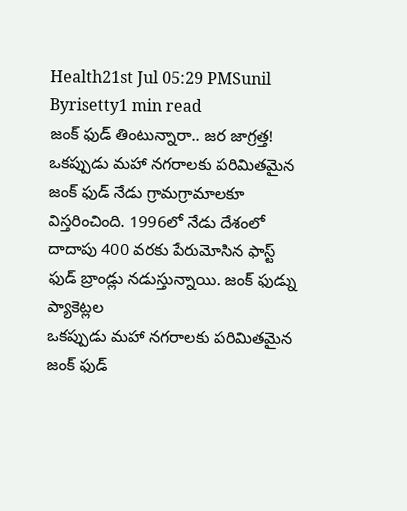Health21st Jul 05:29 PMSunil Byrisetty1 min read
జంక్ ఫుడ్ తింటున్నారా.. జర జాగ్రత్త!
ఒకప్పుడు మహా నగరాలకు పరిమితమైన జంక్ ఫుడ్ నేడు గ్రామగ్రామాలకూ విస్తరించింది. 1996లో నేడు దేశంలో దాదాపు 400 వరకు పేరుమోసిన ఫాస్ట్ ఫుడ్ బ్రాండ్లు నడుస్తున్నాయి. జంక్ ఫుడ్ను ప్యాకెట్లల
ఒకప్పుడు మహా నగరాలకు పరిమితమైన జంక్ ఫుడ్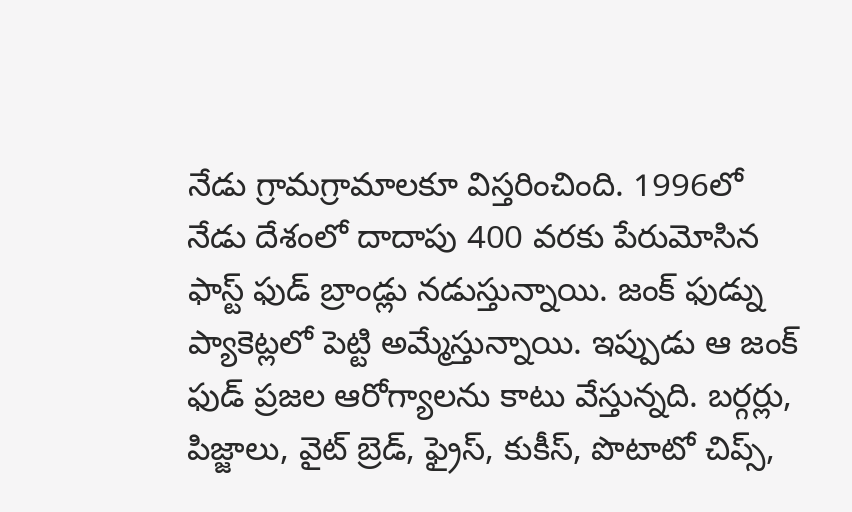నేడు గ్రామగ్రామాలకూ విస్తరించింది. 1996లో నేడు దేశంలో దాదాపు 400 వరకు పేరుమోసిన ఫాస్ట్ ఫుడ్ బ్రాండ్లు నడుస్తున్నాయి. జంక్ ఫుడ్ను ప్యాకెట్లలో పెట్టి అమ్మేస్తున్నాయి. ఇప్పుడు ఆ జంక్ ఫుడ్ ప్రజల ఆరోగ్యాలను కాటు వేస్తున్నది. బర్గర్లు, పిజ్జాలు, వైట్ బ్రెడ్, ఫ్రైస్, కుకీస్, పొటాటో చిప్స్,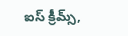ఐస్ క్రీమ్స్,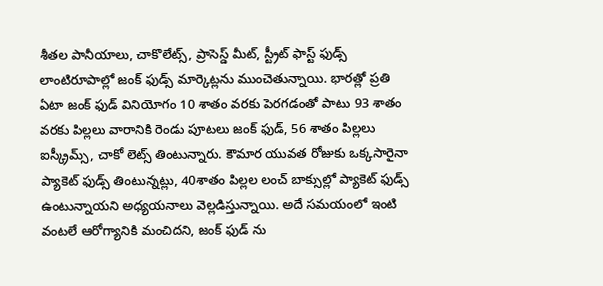శీతల పానీయాలు, చాకొలేట్స్, ప్రాసెస్డ్ మీట్, స్ట్రీట్ ఫాస్ట్ ఫుడ్స్ లాంటిరూపాల్లో జంక్ ఫుడ్స్ మార్కెట్లను ముంచెతున్నాయి. భారత్లో ప్రతి ఏటా జంక్ ఫుడ్ వినియోగం 10 శాతం వరకు పెరగడంతో పాటు 93 శాతం వరకు పిల్లలు వారానికి రెండు పూటలు జంక్ ఫుడ్, 56 శాతం పిల్లలు ఐస్క్రీమ్స్, చాకో లెట్స్ తింటున్నారు. కౌమార యువత రోజుకు ఒక్కసారైనా ప్యాకెట్ ఫుడ్స్ తింటున్నట్లు, 40శాతం పిల్లల లంచ్ బాక్సుల్లో ప్యాకెట్ ఫుడ్స్ ఉంటున్నాయని అధ్యయనాలు వెల్లడిస్తున్నాయి. అదే సమయంలో ఇంటి వంటలే ఆరోగ్యానికి మంచిదని, జంక్ ఫుడ్ ను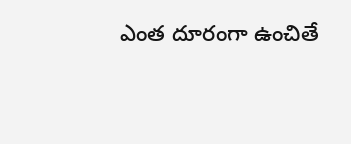ఎంత దూరంగా ఉంచితే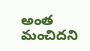అంత మంచిదని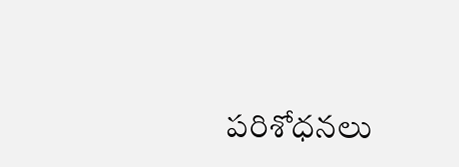పరిశోధనలు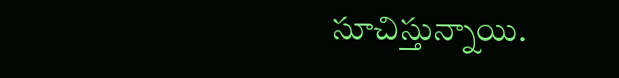సూచిస్తున్నాయి.